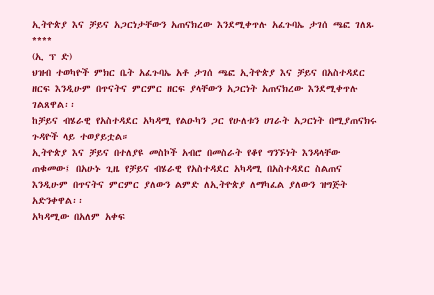ኢትዮጵያ እና ቻይና አጋርነታቸውን አጠናክረው እንደሚቀጥሉ አፈጉባኤ ታገሰ ጫፎ ገለጹ
****
(ኢ ፕ ድ)
ህዝብ ተወካዮች ምክር ቤት አፈጉባኤ አቶ ታገሰ ጫፎ ኢትዮጵያ እና ቻይና በአስተዳደር ዘርፍ እንዲሁም በጥናትና ምርምር ዘርፍ ያላቸውን አጋርነት አጠናክረው እንደሚቀጥሉ ገልጸዋል፡፡
ከቻይና ብሄራዊ የአስተዳደር አካዳሚ የልዑካን ጋር የሁለቱን ሀገራት አጋርነት በሚያጠናክሩ ጉዳዮች ላይ ተወያይቷል።
ኢትዮጵያ እና ቻይና በተለያዩ መስኮች አብሮ በመስራት የቆየ ግንኙነት እንዳላቸው ጠቁመው፤ በአሁኑ ጊዜ የቻይና ብሄራዊ የአስተዳደር አካዳሚ በአስተዳደር ስልጠና እንዲሁም በጥናትና ምርምር ያለውን ልምድ ለኢትዮጵያ ለማካፈል ያለውን ዝግጅት አድንቀዋል፡፡
አካዳሚው በአለም አቀፍ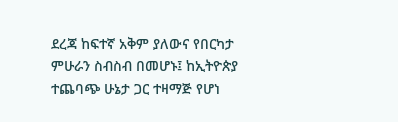ደረጃ ከፍተኛ አቅም ያለውና የበርካታ ምሁራን ስብስብ በመሆኑ፤ ከኢትዮጵያ ተጨባጭ ሁኔታ ጋር ተዛማጅ የሆነ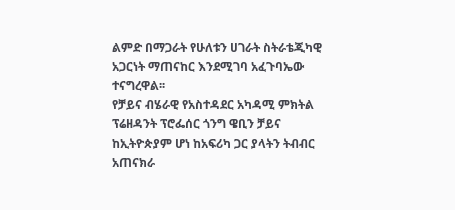ልምድ በማጋራት የሁለቱን ሀገራት ስትራቴጂካዊ አጋርነት ማጠናከር እንደሚገባ አፈጉባኤው ተናግረዋል፡፡
የቻይና ብሄራዊ የአስተዳደር አካዳሚ ምክትል ፕሬዘዳንት ፕሮፌሰር ጎንግ ዌቢን ቻይና ከኢትዮጵያም ሆነ ከአፍሪካ ጋር ያላትን ትብብር አጠናክራ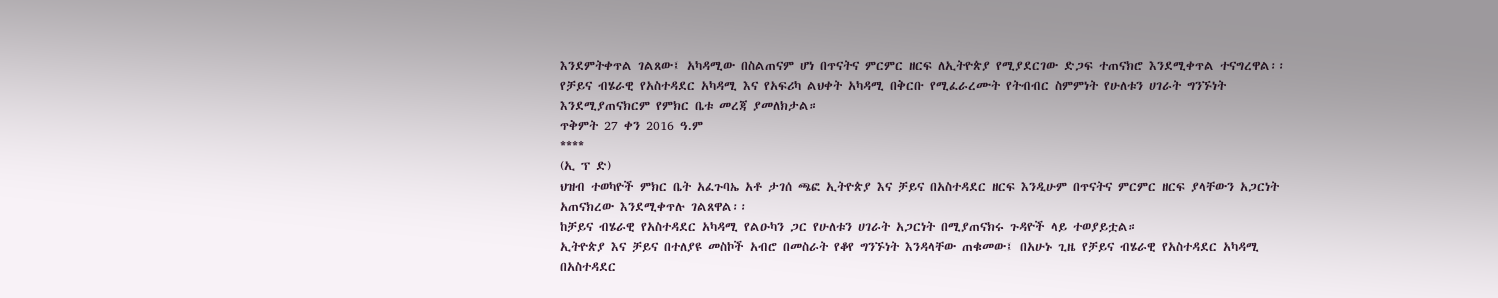እንደምትቀጥል ገልጸው፤ አካዳሚው በስልጠናም ሆነ በጥናትና ምርምር ዘርፍ ለኢትዮጵያ የሚያደርገው ድጋፍ ተጠናክሮ እንደሚቀጥል ተናግረዋል፡፡
የቻይና ብሄራዊ የአስተዳደር አካዳሚ እና የአፍሪካ ልህቀት አካዳሚ በቅርቡ የሚፈራረሙት የትብብር ስምምነት የሁለቱን ሀገራት ግንኙነት እንደሚያጠናክርም የምክር ቤቱ መረጃ ያመለክታል።
ጥቅምት 27 ቀን 2016 ዓ.ም
****
(ኢ ፕ ድ)
ህዝብ ተወካዮች ምክር ቤት አፈጉባኤ አቶ ታገሰ ጫፎ ኢትዮጵያ እና ቻይና በአስተዳደር ዘርፍ እንዲሁም በጥናትና ምርምር ዘርፍ ያላቸውን አጋርነት አጠናክረው እንደሚቀጥሉ ገልጸዋል፡፡
ከቻይና ብሄራዊ የአስተዳደር አካዳሚ የልዑካን ጋር የሁለቱን ሀገራት አጋርነት በሚያጠናክሩ ጉዳዮች ላይ ተወያይቷል።
ኢትዮጵያ እና ቻይና በተለያዩ መስኮች አብሮ በመስራት የቆየ ግንኙነት እንዳላቸው ጠቁመው፤ በአሁኑ ጊዜ የቻይና ብሄራዊ የአስተዳደር አካዳሚ በአስተዳደር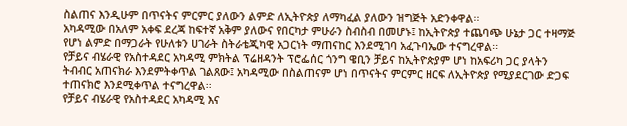ስልጠና እንዲሁም በጥናትና ምርምር ያለውን ልምድ ለኢትዮጵያ ለማካፈል ያለውን ዝግጅት አድንቀዋል፡፡
አካዳሚው በአለም አቀፍ ደረጃ ከፍተኛ አቅም ያለውና የበርካታ ምሁራን ስብስብ በመሆኑ፤ ከኢትዮጵያ ተጨባጭ ሁኔታ ጋር ተዛማጅ የሆነ ልምድ በማጋራት የሁለቱን ሀገራት ስትራቴጂካዊ አጋርነት ማጠናከር እንደሚገባ አፈጉባኤው ተናግረዋል፡፡
የቻይና ብሄራዊ የአስተዳደር አካዳሚ ምክትል ፕሬዘዳንት ፕሮፌሰር ጎንግ ዌቢን ቻይና ከኢትዮጵያም ሆነ ከአፍሪካ ጋር ያላትን ትብብር አጠናክራ እንደምትቀጥል ገልጸው፤ አካዳሚው በስልጠናም ሆነ በጥናትና ምርምር ዘርፍ ለኢትዮጵያ የሚያደርገው ድጋፍ ተጠናክሮ እንደሚቀጥል ተናግረዋል፡፡
የቻይና ብሄራዊ የአስተዳደር አካዳሚ እና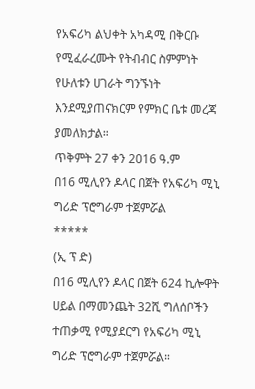የአፍሪካ ልህቀት አካዳሚ በቅርቡ የሚፈራረሙት የትብብር ስምምነት የሁለቱን ሀገራት ግንኙነት እንደሚያጠናክርም የምክር ቤቱ መረጃ ያመለክታል።
ጥቅምት 27 ቀን 2016 ዓ.ም
በ16 ሚሊየን ዶላር በጀት የአፍሪካ ሚኒ ግሪድ ፕሮግራም ተጀምሯል
*****
(ኢ ፕ ድ)
በ16 ሚሊየን ዶላር በጀት 624 ኪሎዋት ሀይል በማመንጨት 32ሺ ግለሰቦችን ተጠቃሚ የሚያደርግ የአፍሪካ ሚኒ ግሪድ ፕሮግራም ተጀምሯል።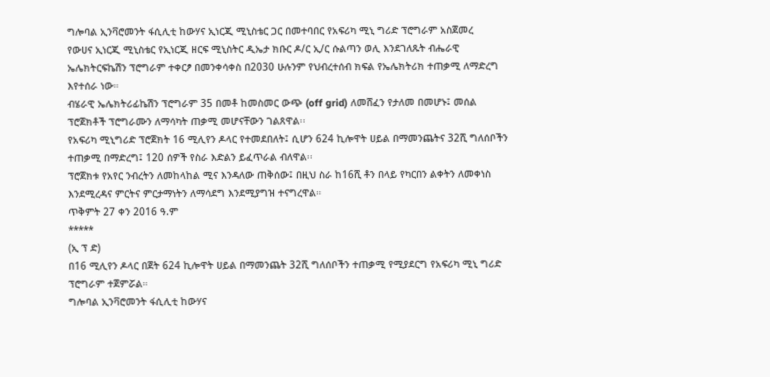ግሎባል ኢንቫሮመንት ፋሲሊቲ ከውሃና ኢነርጂ ሚኒስቴር ጋር በመተባበር የአፍሪካ ሚኒ ግሪድ ፕሮግራም አስጀመረ
የውሀና ኢነርጂ ሚኒስቴር የኢነርጂ ዘርፍ ሚኒስትር ዲኤታ ክቡር ዶ/ር ኢ/ር ሱልጣን ወሊ እንደገለጹት ብሔራዊ ኤሌክትርፍኬሽን ፕሮግራም ተቀርፆ በመንቀሳቀስ በ2030 ሁሉንም የህብረተሰብ ክፍል የኤሌክትሪክ ተጠቃሚ ለማድረግ እየተሰራ ነው።
ብሄራዊ ኤሌክትሪፊኬሽን ፕሮግራም 35 በመቶ ከመስመር ውጭ (off grid) ለመሸፈን የታለመ በመሆኑ፤ መሰል ፕሮጀክቶች ፕሮግራሙን ለማሳካት ጠቃሚ መሆናቸውን ገልጸዋል፡፡
የአፍሪካ ሚኒግሪድ ፕሮጀክት 16 ሚሊየን ዶላር የተመደበለት፤ ሲሆን 624 ኪሎዋት ሀይል በማመንጨትና 32ሺ ግለሰቦችን ተጠቃሚ በማድረግ፤ 120 ሰዎች የስራ እድልን ይፈጥራል ብለዋል፡፡
ፕሮጀክቱ የአየር ንብረትን ለመከላከል ሚና እንዳለው ጠቅሰው፤ በዚህ ስራ ከ16ሺ ቶን በላይ የካርበን ልቀትን ለመቀነስ እንደሚረዳና ምርትና ምርታማነትን ለማሳደግ እንደሚያግዝ ተናግረዋል።
ጥቅምት 27 ቀን 2016 ዓ.ም
*****
(ኢ ፕ ድ)
በ16 ሚሊየን ዶላር በጀት 624 ኪሎዋት ሀይል በማመንጨት 32ሺ ግለሰቦችን ተጠቃሚ የሚያደርግ የአፍሪካ ሚኒ ግሪድ ፕሮግራም ተጀምሯል።
ግሎባል ኢንቫሮመንት ፋሲሊቲ ከውሃና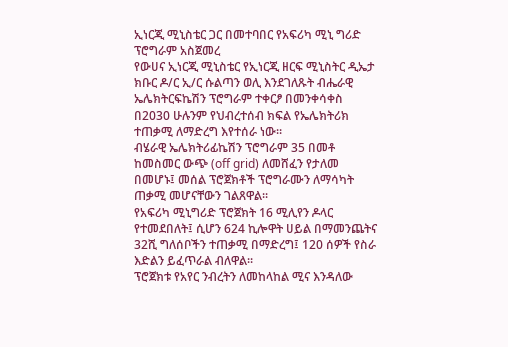ኢነርጂ ሚኒስቴር ጋር በመተባበር የአፍሪካ ሚኒ ግሪድ ፕሮግራም አስጀመረ
የውሀና ኢነርጂ ሚኒስቴር የኢነርጂ ዘርፍ ሚኒስትር ዲኤታ ክቡር ዶ/ር ኢ/ር ሱልጣን ወሊ እንደገለጹት ብሔራዊ ኤሌክትርፍኬሽን ፕሮግራም ተቀርፆ በመንቀሳቀስ በ2030 ሁሉንም የህብረተሰብ ክፍል የኤሌክትሪክ ተጠቃሚ ለማድረግ እየተሰራ ነው።
ብሄራዊ ኤሌክትሪፊኬሽን ፕሮግራም 35 በመቶ ከመስመር ውጭ (off grid) ለመሸፈን የታለመ በመሆኑ፤ መሰል ፕሮጀክቶች ፕሮግራሙን ለማሳካት ጠቃሚ መሆናቸውን ገልጸዋል፡፡
የአፍሪካ ሚኒግሪድ ፕሮጀክት 16 ሚሊየን ዶላር የተመደበለት፤ ሲሆን 624 ኪሎዋት ሀይል በማመንጨትና 32ሺ ግለሰቦችን ተጠቃሚ በማድረግ፤ 120 ሰዎች የስራ እድልን ይፈጥራል ብለዋል፡፡
ፕሮጀክቱ የአየር ንብረትን ለመከላከል ሚና እንዳለው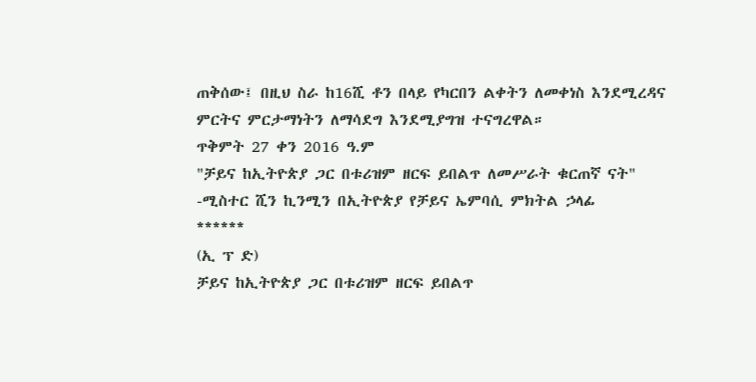ጠቅሰው፤ በዚህ ስራ ከ16ሺ ቶን በላይ የካርበን ልቀትን ለመቀነስ እንደሚረዳና ምርትና ምርታማነትን ለማሳደግ እንደሚያግዝ ተናግረዋል።
ጥቅምት 27 ቀን 2016 ዓ.ም
"ቻይና ከኢትዮጵያ ጋር በቱሪዝም ዘርፍ ይበልጥ ለመሥራት ቁርጠኛ ናት"
-ሚስተር ሺን ኪንሚን በኢትዮጵያ የቻይና ኤምባሲ ምክትል ኃላፊ
******
(ኢ ፕ ድ)
ቻይና ከኢትዮጵያ ጋር በቱሪዝም ዘርፍ ይበልጥ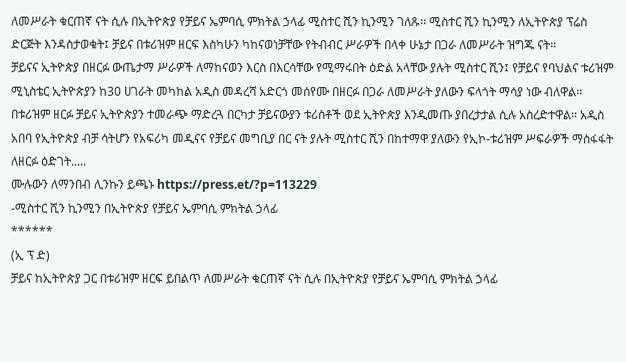ለመሥራት ቁርጠኛ ናት ሲሉ በኢትዮጵያ የቻይና ኤምባሲ ምክትል ኃላፊ ሚስተር ሺን ኪንሚን ገለጹ፡፡ ሚስተር ሺን ኪንሚን ለኢትዮጵያ ፕሬስ ድርጅት እንዳስታወቁት፤ ቻይና በቱሪዝም ዘርፍ እስካሁን ካከናወነቻቸው የትብብር ሥራዎች በላቀ ሁኔታ በጋራ ለመሥራት ዝግጁ ናት።
ቻይናና ኢትዮጵያ በዘርፉ ውጤታማ ሥራዎች ለማከናወን እርስ በእርሳቸው የሚማሩበት ዕድል አላቸው ያሉት ሚስተር ሺን፤ የቻይና የባህልና ቱሪዝም ሚኒስቴር ኢትዮጵያን ከ30 ሀገራት መካከል አዲስ መዳረሻ አድርጎ መሰየሙ በዘርፉ በጋራ ለመሥራት ያለውን ፍላጎት ማሳያ ነው ብለዋል፡፡
በቱሪዝም ዘርፉ ቻይና ኢትዮጵያን ተመራጭ ማድረጓ በርካታ ቻይናውያን ቱሪስቶች ወደ ኢትዮጵያ እንዲመጡ ያበረታታል ሲሉ አስረድተዋል። አዲስ አበባ የኢትዮጵያ ብቻ ሳትሆን የአፍሪካ መዲናና የቻይና መግቢያ በር ናት ያሉት ሚስተር ሺን በከተማዋ ያለውን የኢኮ-ቱሪዝም ሥፍራዎች ማስፋፋት ለዘርፉ ዕድገት.....
ሙሉውን ለማንበብ ሊንኩን ይጫኑ https://press.et/?p=113229
-ሚስተር ሺን ኪንሚን በኢትዮጵያ የቻይና ኤምባሲ ምክትል ኃላፊ
******
(ኢ ፕ ድ)
ቻይና ከኢትዮጵያ ጋር በቱሪዝም ዘርፍ ይበልጥ ለመሥራት ቁርጠኛ ናት ሲሉ በኢትዮጵያ የቻይና ኤምባሲ ምክትል ኃላፊ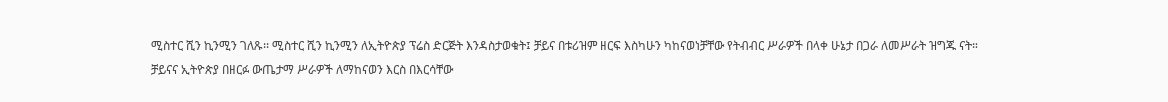ሚስተር ሺን ኪንሚን ገለጹ፡፡ ሚስተር ሺን ኪንሚን ለኢትዮጵያ ፕሬስ ድርጅት እንዳስታወቁት፤ ቻይና በቱሪዝም ዘርፍ እስካሁን ካከናወነቻቸው የትብብር ሥራዎች በላቀ ሁኔታ በጋራ ለመሥራት ዝግጁ ናት።
ቻይናና ኢትዮጵያ በዘርፉ ውጤታማ ሥራዎች ለማከናወን እርስ በእርሳቸው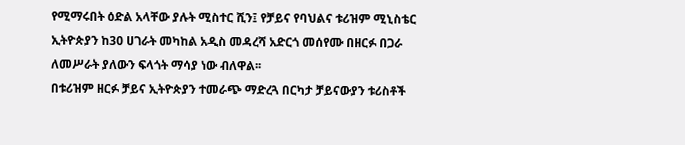የሚማሩበት ዕድል አላቸው ያሉት ሚስተር ሺን፤ የቻይና የባህልና ቱሪዝም ሚኒስቴር ኢትዮጵያን ከ30 ሀገራት መካከል አዲስ መዳረሻ አድርጎ መሰየሙ በዘርፉ በጋራ ለመሥራት ያለውን ፍላጎት ማሳያ ነው ብለዋል፡፡
በቱሪዝም ዘርፉ ቻይና ኢትዮጵያን ተመራጭ ማድረጓ በርካታ ቻይናውያን ቱሪስቶች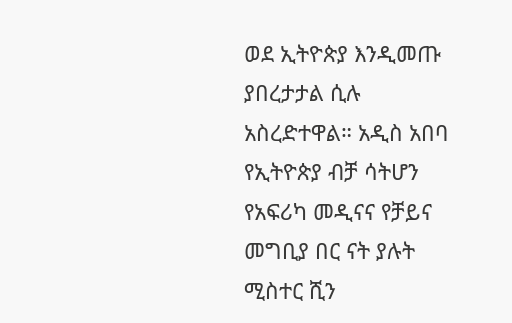ወደ ኢትዮጵያ እንዲመጡ ያበረታታል ሲሉ አስረድተዋል። አዲስ አበባ የኢትዮጵያ ብቻ ሳትሆን የአፍሪካ መዲናና የቻይና መግቢያ በር ናት ያሉት ሚስተር ሺን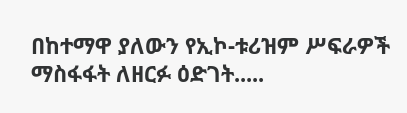በከተማዋ ያለውን የኢኮ-ቱሪዝም ሥፍራዎች ማስፋፋት ለዘርፉ ዕድገት.....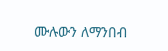ሙሉውን ለማንበብ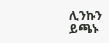ሊንኩን ይጫኑ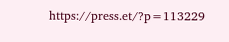https://press.et/?p=113229